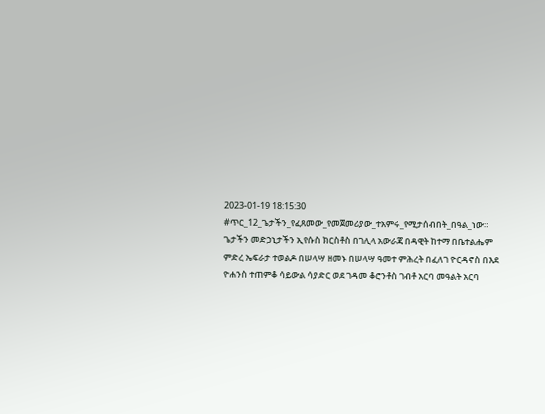2023-01-19 18:15:30
#ጥር_12_ጌታችን_የፈጸመው_የመጀመሪያው_ተአምሩ_የሚታሰብበት_በዓል_ነው።
ጌታችን መድኃኒታችን ኢየሱስ ክርስቶስ በገሊላ አውራጃ በዳዊት ከተማ በቤተልሔም ምድረ ኤፍራታ ተወልዶ በሠላሣ ዘመኑ በሠላሣ ዓመተ ምሕረት በፈለገ ዮርዳኖስ በእደ ዮሐንስ ተጠምቆ ሳይውል ሳያድር ወደ ገዳመ ቆሮንቶስ ገብቶ አርባ መዓልት አርባ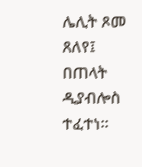ሌሊት ጾመ ጸለየ፤ በጠላት ዲያብሎስ ተፈተነ።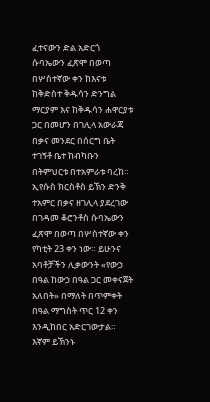ፈተናውን ድል አድርጎ ሱባኤውን ፈጽሞ በወጣ በሦስተኛው ቀን ከእናቱ ከቅድስተ ቅዱሳን ድንግል ማርያም እና ከቅዱሳን ሐዋርያቱ ጋር በመሆን በገሊላ አውራጃ በቃና መንደር በሰርግ ቤት ተገኝቶ ቤተ ከብካቡን በትምህርቱ በተአምራቱ ባረከ። ኢየሱስ ክርስቶስ ይኽን ድንቅ ተአምር በቃና ዘገሊላ ያደረገው በገዳመ ቆሮንቶስ ሱባኤውን ፈጽሞ በወጣ በሦስተኛው ቀን የካቲት 23 ቀን ነው። ይሁንና አባቶቻችን ሊቃውንት «የውኃ በዓል ከውኃ በዓል ጋር መቀናጀት አለበት» በማለት በጥምቀት በዓል ማግስት ጥር 12 ቀን እንዲከበር አድርገውታል። እኛም ይኽንኑ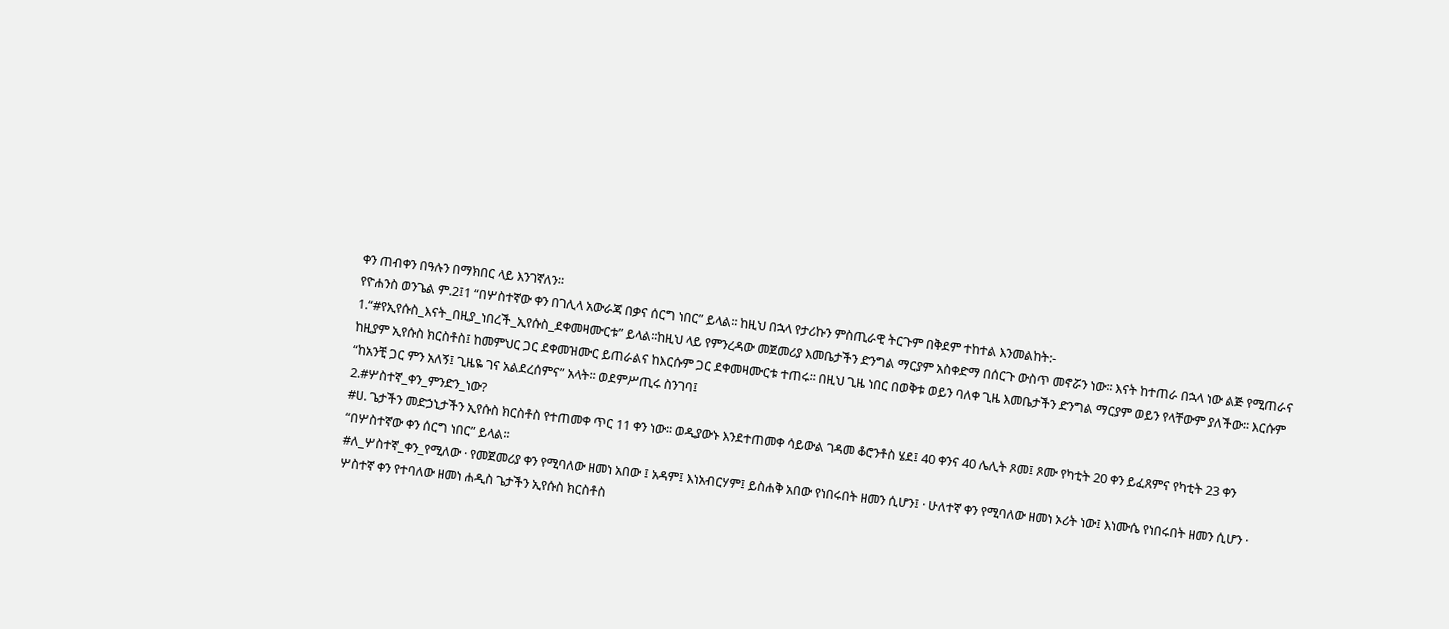ቀን ጠብቀን በዓሉን በማክበር ላይ እንገኛለን።
የዮሐንስ ወንጌል ም.2፤1 “በሦስተኛው ቀን በገሊላ አውራጃ በቃና ሰርግ ነበር” ይላል፡፡ ከዚህ በኋላ የታሪኩን ምስጢራዊ ትርጉም በቅደም ተከተል እንመልከት:-
1.“#የኢየሱስ_እናት_በዚያ_ነበረች_ኢየሱስ_ደቀመዛሙርቱ” ይላል፡፡ከዚህ ላይ የምንረዳው መጀመሪያ እመቤታችን ድንግል ማርያም አስቀድማ በሰርጉ ውስጥ መኖሯን ነው፡፡ እናት ከተጠራ በኋላ ነው ልጅ የሚጠራና ከዚያም ኢየሱስ ክርስቶስ፤ ከመምህር ጋር ደቀመዝሙር ይጠራልና ከእርሱም ጋር ደቀመዛሙርቱ ተጠሩ፡፡ በዚህ ጊዜ ነበር በወቅቱ ወይን ባለቀ ጊዜ እመቤታችን ድንግል ማርያም ወይን የላቸውም ያለችው፡፡ እርሱም “ከአንቺ ጋር ምን አለኝ፤ ጊዜዬ ገና አልደረሰምና” አላት፡፡ ወደምሥጢሩ ስንገባ፤
2.#ሦስተኛ_ቀን_ምንድን_ነው?
#ሀ. ጌታችን መድኃኒታችን ኢየሱስ ክርስቶስ የተጠመቀ ጥር 11 ቀን ነው፡፡ ወዲያውኑ እንደተጠመቀ ሳይውል ገዳመ ቆሮንቶስ ሄደ፤ 40 ቀንና 40 ሌሊት ጾመ፤ ጾሙ የካቲት 20 ቀን ይፈጸምና የካቲት 23 ቀን “በሦስተኛው ቀን ሰርግ ነበር” ይላል፡፡
#ለ_ሦስተኛ_ቀን_የሚለው · የመጀመሪያ ቀን የሚባለው ዘመነ አበው ፤ አዳም፤ እነአብርሃም፤ ይስሐቅ አበው የነበሩበት ዘመን ሲሆን፤ · ሁለተኛ ቀን የሚባለው ዘመነ ኦሪት ነው፤ እነሙሴ የነበሩበት ዘመን ሲሆን · ሦስተኛ ቀን የተባለው ዘመነ ሐዲስ ጌታችን ኢየሱስ ክርስቶስ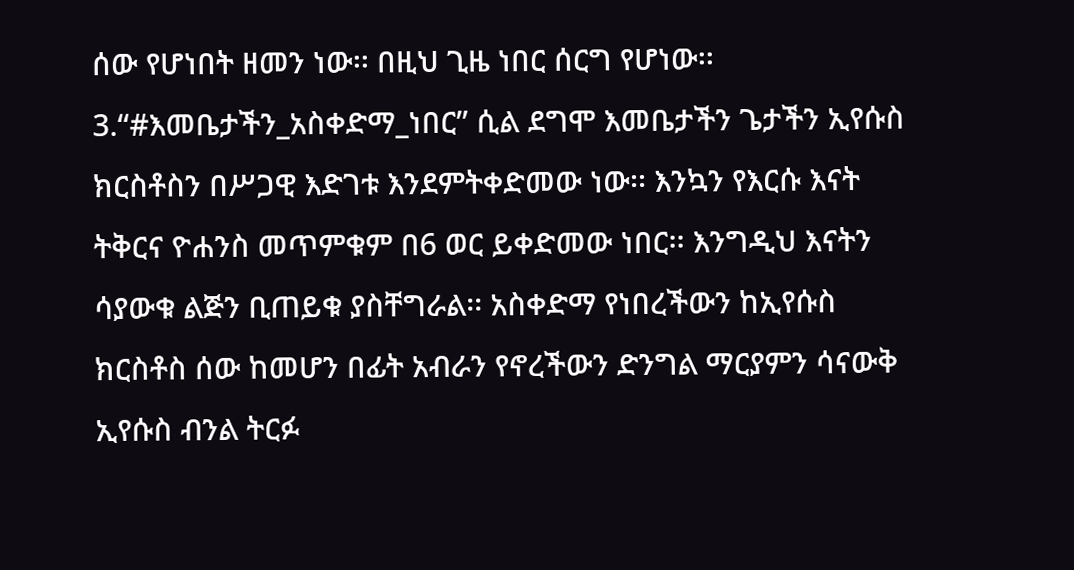ሰው የሆነበት ዘመን ነው፡፡ በዚህ ጊዜ ነበር ሰርግ የሆነው፡፡
3.“#እመቤታችን_አስቀድማ_ነበር” ሲል ደግሞ እመቤታችን ጌታችን ኢየሱስ ክርስቶስን በሥጋዊ እድገቱ እንደምትቀድመው ነው፡፡ እንኳን የእርሱ እናት ትቅርና ዮሐንስ መጥምቁም በ6 ወር ይቀድመው ነበር፡፡ እንግዲህ እናትን ሳያውቁ ልጅን ቢጠይቁ ያስቸግራል፡፡ አስቀድማ የነበረችውን ከኢየሱስ ክርስቶስ ሰው ከመሆን በፊት አብራን የኖረችውን ድንግል ማርያምን ሳናውቅ ኢየሱስ ብንል ትርፉ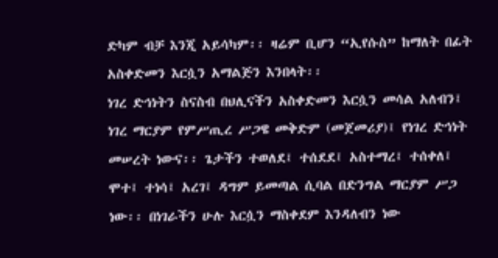ድካም ብቻ እንጂ አይሳካም፡፡ ዛሬም ቢሆን “ኢየሱስ” ከማለት በፊት አስቀድመን እርሷን አማልጅን እንበላት፡፡
ነገረ ድኅነትን ስናስብ በህሊናችን አስቀድመን እርሷን መሳል አለብን፤ ነገረ ማርያም የምሥጢረ ሥጋዌ መቅድም (መጀመሪያ)፤ የነገረ ድኅነት መሠረት ነውና፡፡ ጌታችን ተወለደ፤ ተሰደደ፤ አስተማረ፤ ተሰቀለ፤ ሞተ፤ ተነሳ፤ አረገ፤ ዳግም ይመጣል ሲባል በድንግል ማርያም ሥጋ ነው፡፡ በነገራችን ሁሉ እርሷን ማስቀደም እንዳለብን ነው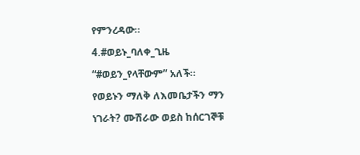የምንረዳው፡፡
4.#ወይኑ_ባለቀ_ጊዜ “#ወይን_የላቸውም” አለች፡፡
የወይኑን ማለቅ ለእመቤታችን ማን ነገራት? ሙሽራው ወይስ ከሰርገኞቹ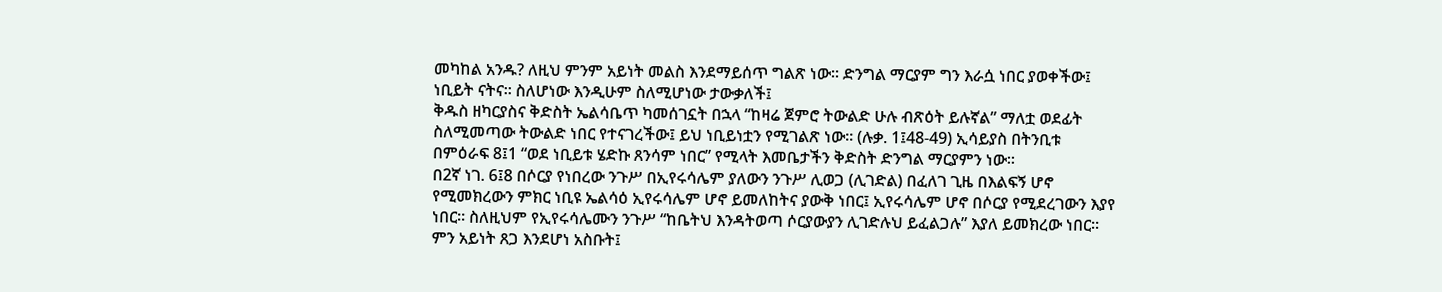መካከል አንዱ? ለዚህ ምንም አይነት መልስ እንደማይሰጥ ግልጽ ነው፡፡ ድንግል ማርያም ግን እራሷ ነበር ያወቀችው፤ ነቢይት ናትና፡፡ ስለሆነው እንዲሁም ስለሚሆነው ታውቃለች፤
ቅዱስ ዘካርያስና ቅድስት ኤልሳቤጥ ካመሰገኗት በኋላ “ከዛሬ ጀምሮ ትውልድ ሁሉ ብጽዕት ይሉኛል” ማለቷ ወደፊት ስለሚመጣው ትውልድ ነበር የተናገረችው፤ ይህ ነቢይነቷን የሚገልጽ ነው፡፡ (ሉቃ. 1፤48-49) ኢሳይያስ በትንቢቱ በምዕራፍ 8፤1 “ወደ ነቢይቱ ሄድኩ ጸንሳም ነበር” የሚላት እመቤታችን ቅድስት ድንግል ማርያምን ነው፡፡
በ2ኛ ነገ. 6፤8 በሶርያ የነበረው ንጉሥ በኢየሩሳሌም ያለውን ንጉሥ ሊወጋ (ሊገድል) በፈለገ ጊዜ በእልፍኝ ሆኖ የሚመክረውን ምክር ነቢዩ ኤልሳዕ ኢየሩሳሌም ሆኖ ይመለከትና ያውቅ ነበር፤ ኢየሩሳሌም ሆኖ በሶርያ የሚደረገውን እያየ ነበር፡፡ ስለዚህም የኢየሩሳሌሙን ንጉሥ “ከቤትህ እንዳትወጣ ሶርያውያን ሊገድሉህ ይፈልጋሉ” እያለ ይመክረው ነበር፡፡ ምን አይነት ጸጋ እንደሆነ አስቡት፤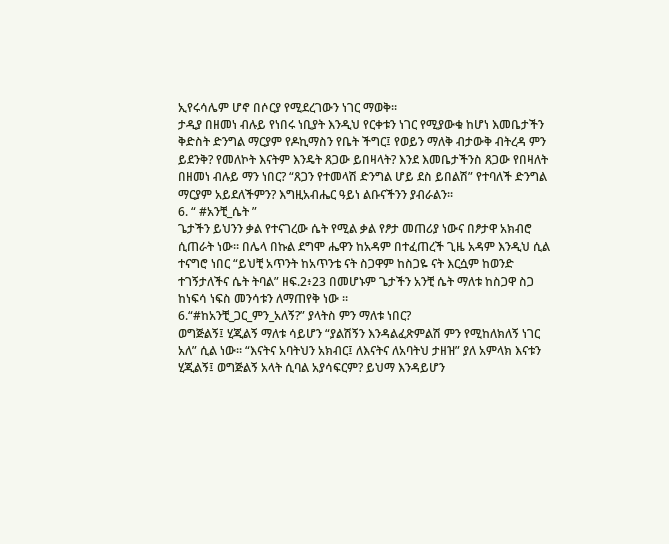ኢየሩሳሌም ሆኖ በሶርያ የሚደረገውን ነገር ማወቅ፡፡
ታዲያ በዘመነ ብሉይ የነበሩ ነቢያት እንዲህ የርቀቱን ነገር የሚያውቁ ከሆነ እመቤታችን ቅድስት ድንግል ማርያም የዶኪማስን የቤት ችግር፤ የወይን ማለቅ ብታውቅ ብትረዳ ምን ይደንቅ? የመለኮት እናትም እንዴት ጸጋው ይበዛላት? እንደ እመቤታችንስ ጸጋው የበዛለት በዘመነ ብሉይ ማን ነበር? “ጸጋን የተመላሽ ድንግል ሆይ ደስ ይበልሽ” የተባለች ድንግል ማርያም አይደለችምን? እግዚአብሔር ዓይነ ልቡናችንን ያብራልን፡፡
6. “ #አንቺ_ሴት ”
ጌታችን ይህንን ቃል የተናገረው ሴት የሚል ቃል የፆታ መጠሪያ ነውና በፆታዋ አክብሮ ሲጠራት ነው። በሌላ በኩል ደግሞ ሔዋን ከአዳም በተፈጠረች ጊዜ አዳም እንዲህ ሲል ተናግሮ ነበር “ይህቺ አጥንት ከአጥንቴ ናት ስጋዋም ከስጋዬ ናት እርሷም ከወንድ ተገኝታለችና ሴት ትባል” ዘፍ.2፥23 በመሆኑም ጌታችን አንቺ ሴት ማለቱ ከስጋዋ ስጋ ከነፍሳ ነፍስ መንሳቱን ለማጠየቅ ነው ።
6.“#ከአንቺ_ጋር_ምን_አለኝ?” ያላትስ ምን ማለቱ ነበር?
ወግጅልኝ፤ ሂጂልኝ ማለቱ ሳይሆን “ያልሽኝን እንዳልፈጽምልሽ ምን የሚከለክለኝ ነገር አለ” ሲል ነው፡፡ “እናትና አባትህን አክብር፤ ለእናትና ለአባትህ ታዘዝ” ያለ አምላክ እናቱን ሂጂልኝ፤ ወግጅልኝ አላት ሲባል አያሳፍርም? ይህማ እንዳይሆን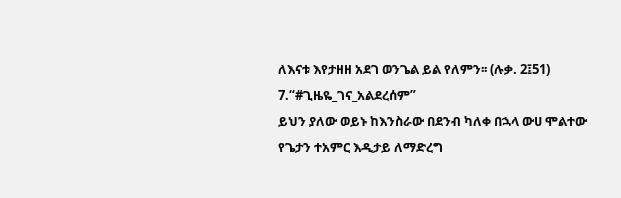ለእናቱ እየታዘዘ አደገ ወንጌል ይል የለምን፡፡ (ሉቃ. 2፤51)
7.“#ጊዜዬ_ገና_አልደረሰም”
ይህን ያለው ወይኑ ከእንስራው በደንብ ካለቀ በኋላ ውሀ ሞልተው የጌታን ተአምር እዲታይ ለማድረግ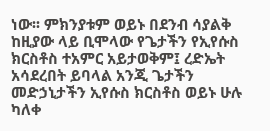ነው፡፡ ምክንያቱም ወይኑ በደንብ ሳያልቅ ከዚያው ላይ ቢሞላው የጌታችን የኢየሱስ ክርስቶስ ተአምር አይታወቅም፤ ረድኤት አሳደረበት ይባላል አንጂ ጌታችን መድኃኒታችን ኢየሱስ ክርስቶስ ወይኑ ሁሉ ካለቀ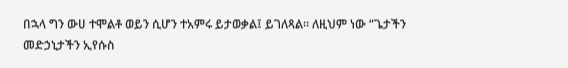በኋላ ግን ውሀ ተሞልቶ ወይን ሲሆን ተአምሩ ይታወቃል፤ ይገለጻል፡፡ ለዚህም ነው “ጌታችን መድኃኒታችን ኢየሱስ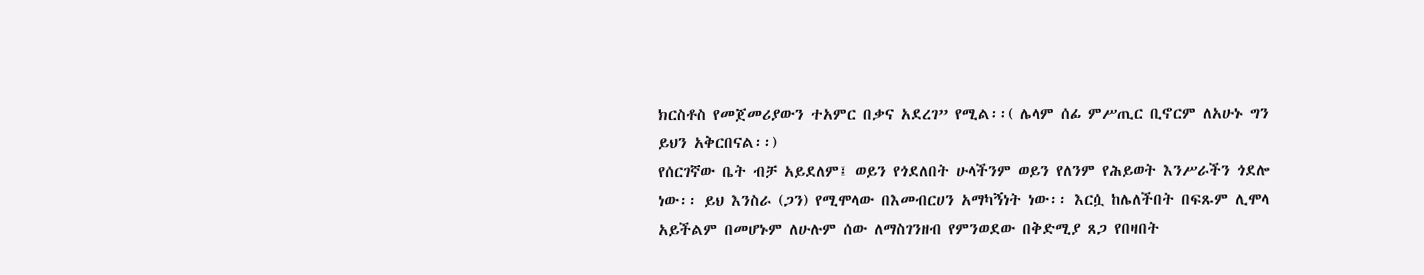ክርስቶስ የመጀመሪያውን ተአምር በቃና አደረገ” የሚል፡፡( ሌላም ሰፊ ምሥጢር ቢኖርም ለአሁኑ ግን ይህን አቅርበናል፡፡)
የሰርገኛው ቤት ብቻ አይደለም፤ ወይን የጎደለበት ሁላችንም ወይን የለንም የሕይወት እንሥራችን ጎደሎ ነው፡፡ ይህ እንስራ (ጋን) የሚሞላው በእመብርሀን አማካኝነት ነው፡፡ እርሷ ከሌለችበት በፍጹም ሊሞላ አይችልም በመሆኑም ለሁሉም ሰው ለማስገንዘብ የምንወደው በቅድሚያ ጸጋ የበዛበት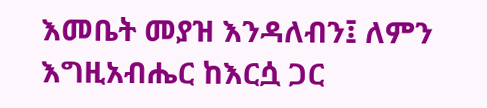እመቤት መያዝ እንዳለብን፤ ለምን እግዚአብሔር ከእርሷ ጋር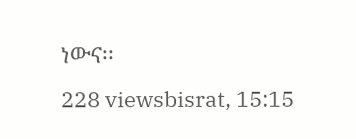ነውና፡፡
228 viewsbisrat, 15:15